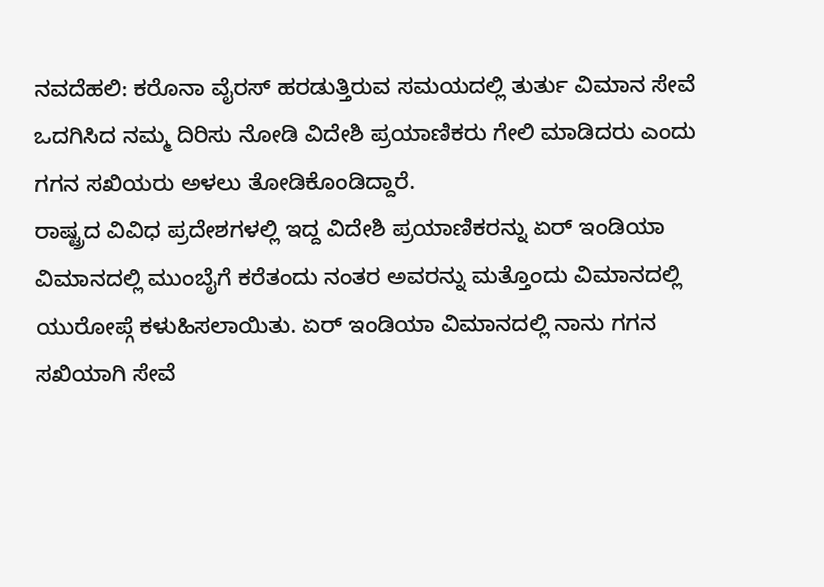ನವದೆಹಲಿ: ಕರೊನಾ ವೈರಸ್ ಹರಡುತ್ತಿರುವ ಸಮಯದಲ್ಲಿ ತುರ್ತು ವಿಮಾನ ಸೇವೆ ಒದಗಿಸಿದ ನಮ್ಮ ದಿರಿಸು ನೋಡಿ ವಿದೇಶಿ ಪ್ರಯಾಣಿಕರು ಗೇಲಿ ಮಾಡಿದರು ಎಂದು ಗಗನ ಸಖಿಯರು ಅಳಲು ತೋಡಿಕೊಂಡಿದ್ದಾರೆ.
ರಾಷ್ಟ್ರದ ವಿವಿಧ ಪ್ರದೇಶಗಳಲ್ಲಿ ಇದ್ದ ವಿದೇಶಿ ಪ್ರಯಾಣಿಕರನ್ನು ಏರ್ ಇಂಡಿಯಾ ವಿಮಾನದಲ್ಲಿ ಮುಂಬೈಗೆ ಕರೆತಂದು ನಂತರ ಅವರನ್ನು ಮತ್ತೊಂದು ವಿಮಾನದಲ್ಲಿ ಯುರೋಪ್ಗೆ ಕಳುಹಿಸಲಾಯಿತು. ಏರ್ ಇಂಡಿಯಾ ವಿಮಾನದಲ್ಲಿ ನಾನು ಗಗನ ಸಖಿಯಾಗಿ ಸೇವೆ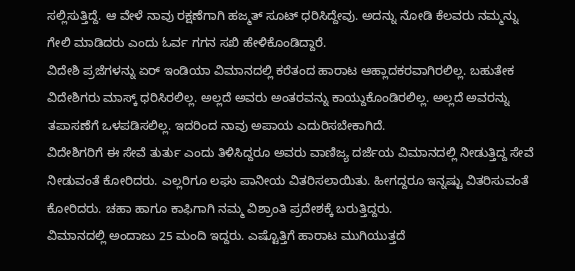ಸಲ್ಲಿಸುತ್ತಿದ್ದೆ. ಆ ವೇಳೆ ನಾವು ರಕ್ಷಣೆಗಾಗಿ ಹಜ್ಮತ್ ಸೂಟ್ ಧರಿಸಿದ್ದೇವು. ಅದನ್ನು ನೋಡಿ ಕೆಲವರು ನಮ್ಮನ್ನು ಗೇಲಿ ಮಾಡಿದರು ಎಂದು ಓರ್ವ ಗಗನ ಸಖಿ ಹೇಳಿಕೊಂಡಿದ್ದಾರೆ.
ವಿದೇಶಿ ಪ್ರಜೆಗಳನ್ನು ಏರ್ ಇಂಡಿಯಾ ವಿಮಾನದಲ್ಲಿ ಕರೆತಂದ ಹಾರಾಟ ಆಹ್ಲಾದಕರವಾಗಿರಲಿಲ್ಲ. ಬಹುತೇಕ ವಿದೇಶಿಗರು ಮಾಸ್ಕ್ ಧರಿಸಿರಲಿಲ್ಲ. ಅಲ್ಲದೆ ಅವರು ಅಂತರವನ್ನು ಕಾಯ್ದುಕೊಂಡಿರಲಿಲ್ಲ. ಅಲ್ಲದೆ ಅವರನ್ನು ತಪಾಸಣೆಗೆ ಒಳಪಡಿಸಲಿಲ್ಲ. ಇದರಿಂದ ನಾವು ಅಪಾಯ ಎದುರಿಸಬೇಕಾಗಿದೆ.
ವಿದೇಶಿಗರಿಗೆ ಈ ಸೇವೆ ತುರ್ತು ಎಂದು ತಿಳಿಸಿದ್ದರೂ ಅವರು ವಾಣಿಜ್ಯ ದರ್ಜೆಯ ವಿಮಾನದಲ್ಲಿ ನೀಡುತ್ತಿದ್ದ ಸೇವೆ ನೀಡುವಂತೆ ಕೋರಿದರು. ಎಲ್ಲರಿಗೂ ಲಘು ಪಾನೀಯ ವಿತರಿಸಲಾಯಿತು. ಹೀಗದ್ದರೂ ಇನ್ನಷ್ಟು ವಿತರಿಸುವಂತೆ ಕೋರಿದರು. ಚಹಾ ಹಾಗೂ ಕಾಫಿಗಾಗಿ ನಮ್ಮ ವಿಶ್ರಾಂತಿ ಪ್ರದೇಶಕ್ಕೆ ಬರುತ್ತಿದ್ದರು.
ವಿಮಾನದಲ್ಲಿ ಅಂದಾಜು 25 ಮಂದಿ ಇದ್ದರು. ಎಷ್ಟೊತ್ತಿಗೆ ಹಾರಾಟ ಮುಗಿಯುತ್ತದೆ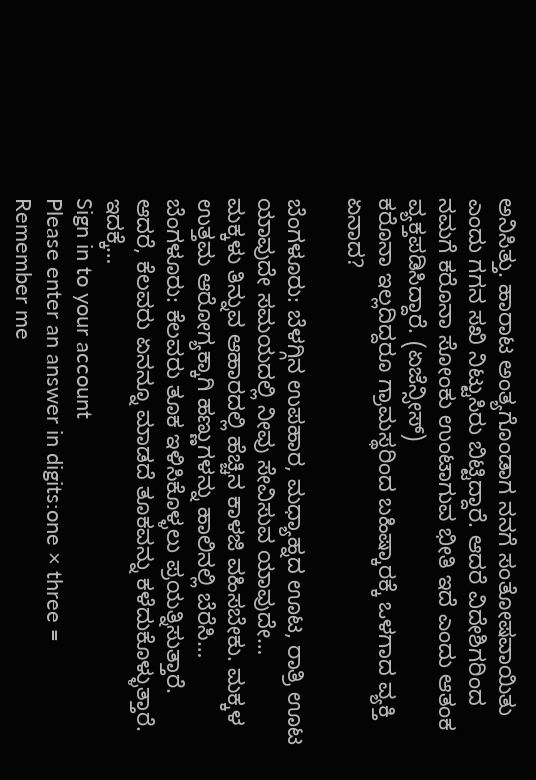ಅನಿಸಿತ್ತು. ಹಾರಾಟ ಅಂತ್ಯಗೊಂಡಾಗ ನನಗೆ ಸಂತೋಷವಾಯಿತು ಎಂದು ಗಗನ ಸಖಿ ನಿಟ್ಟುಸಿರು ಬಿಟ್ಟಿದ್ದಾರೆ. ಆದರೆ ವಿದೇಶಿಗರಿಂದ ನಮಗೆ ಕರೊನಾ ಸೋಂಕು ಉಂಟಾಗುವ ಭೀತಿ ಇದೆ ಎಂದು ಆತಂಕ ವ್ಯಕ್ತಪಡಿಸಿದ್ದಾರೆ. (ಏಜೆನ್ಸೀಸ್)
ಕರೊನಾ ಇಲ್ಲದಿದ್ದರೂ ಗ್ರಾಮಸ್ಥರಿಂದ ಬಹಿಷ್ಕಾರಕ್ಕೆ ಒಳಗಾದ ವ್ಯಕ್ತಿ ಏನಾದ?

ಬೆಂಗಳೂರು: ಬೆಳಗ್ಗಿನ ಉಪಹಾರ, ಮಧ್ಯಾಹ್ನದ ಊಟ, ರಾತ್ರಿ ಊಟ ಯಾವುದೇ ಸಮಯದಲ್ಲಿ ನೀವು ಸೇವಿಸುವ ಯಾವುದೇ…
ಮಕ್ಕಳು ತಿನ್ನುವ ಆಹಾರದಲ್ಲಿ ಹೆಚ್ಚಿನ ಕಾಳಜಿ ವಹಿಸಬೇಕು. ಮಕ್ಕಳ ಉತ್ತಮ ಆರೋಗ್ಯಕ್ಕಾಗಿ ಹಣ್ಣುಗಳನ್ನು ಹಾಲಿನಲ್ಲಿ ಬೆರೆಸಿ…
ಬೆಂಗಳೂರು: ಕೆಲವರು ತೂಕ ಇಳಿಸಿಕೊಳ್ಳಲು ಪ್ರಯತ್ನಿಸುತ್ತಾರೆ. ಆದರೆ, ಕೆಲವರು ಏನನ್ನೂ ಮಾಡದೆ ತೂಕವನ್ನು ಕಳೆದುಕೊಳ್ಳುತ್ತಾರೆ. ಇದಕ್ಕೆ…
Sign in to your account
Please enter an answer in digits:one × three =
Remember me